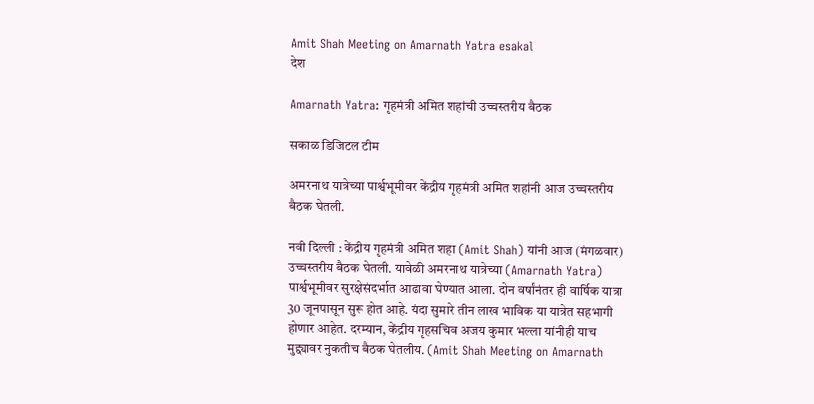Amit Shah Meeting on Amarnath Yatra esakal
देश

Amarnath Yatra: गृहमंत्री अमित शहांची उच्चस्तरीय बैठक

सकाळ डिजिटल टीम

अमरनाथ यात्रेच्या पार्श्वभूमीवर केंद्रीय गृहमंत्री अमित शहांनी आज उच्चस्तरीय बैठक घेतली.

नवी दिल्ली : केंद्रीय गृहमंत्री अमित शहा (Amit Shah) यांनी आज (मंगळवार) उच्चस्तरीय बैठक घेतली. यावेळी अमरनाथ यात्रेच्या (Amarnath Yatra) पार्श्वभूमीवर सुरक्षेसंदर्भात आढावा घेण्यात आला. दोन वर्षांनंतर ही वार्षिक यात्रा 30 जूनपासून सुरू होत आहे. यंदा सुमारे तीन लाख भाविक या यात्रेत सहभागी होणार आहेत. दरम्यान, केंद्रीय गृहसचिव अजय कुमार भल्ला यांनीही याच मुद्द्यावर नुकतीच बैठक घेतलीय. (Amit Shah Meeting on Amarnath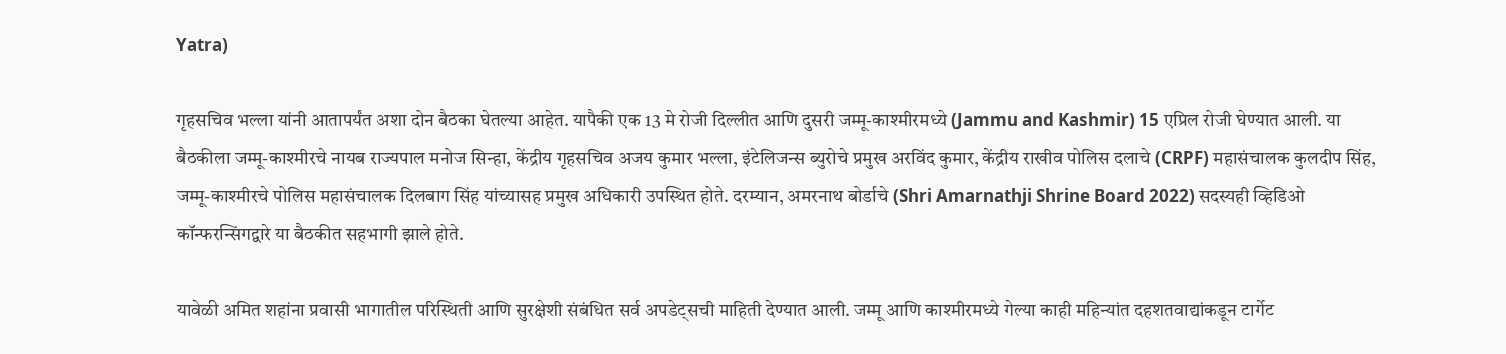Yatra)

गृहसचिव भल्ला यांनी आतापर्यंत अशा दोन बैठका घेतल्या आहेत. यापैकी एक 13 मे रोजी दिल्लीत आणि दुसरी जम्मू-काश्मीरमध्ये (Jammu and Kashmir) 15 एप्रिल रोजी घेण्यात आली. या बैठकीला जम्मू-काश्मीरचे नायब राज्यपाल मनोज सिन्हा, केंद्रीय गृहसचिव अजय कुमार भल्ला, इंटेलिजन्स ब्युरोचे प्रमुख अरविंद कुमार, केंद्रीय राखीव पोलिस दलाचे (CRPF) महासंचालक कुलदीप सिंह, जम्मू-काश्मीरचे पोलिस महासंचालक दिलबाग सिंह यांच्यासह प्रमुख अधिकारी उपस्थित होते. दरम्यान, अमरनाथ बोर्डाचे (Shri Amarnathji Shrine Board 2022) सदस्यही व्हिडिओ कॉन्फरन्सिंगद्वारे या बैठकीत सहभागी झाले होते.

यावेळी अमित शहांना प्रवासी भागातील परिस्थिती आणि सुरक्षेशी संबंधित सर्व अपडेट्सची माहिती देण्यात आली. जम्मू आणि काश्मीरमध्ये गेल्या काही महिन्यांत दहशतवाद्यांकडून टार्गेट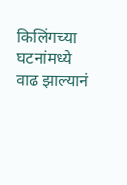किलिंगच्या घटनांमध्ये वाढ झाल्यानं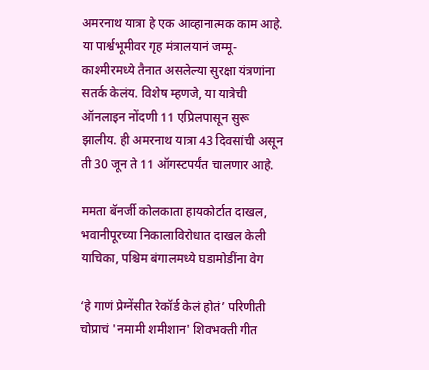अमरनाथ यात्रा हे एक आव्हानात्मक काम आहे. या पार्श्वभूमीवर गृह मंत्रालयानं जम्मू-काश्मीरमध्ये तैनात असलेल्या सुरक्षा यंत्रणांना सतर्क केलंय. विशेष म्हणजे, या यात्रेची ऑनलाइन नोंदणी 11 एप्रिलपासून सुरू झालीय. ही अमरनाथ यात्रा 43 दिवसांची असून ती 30 जून ते 11 ऑगस्टपर्यंत चालणार आहे.

ममता बॅनर्जी कोलकाता हायकोर्टात दाखल, भवानीपूरच्या निकालाविरोधात दाखल केली याचिका, पश्चिम बंगालमध्ये घडामोडींना वेग

‘हे गाणं प्रेग्नेंसीत रेकॉर्ड केलं होतं’ परिणीती चोप्राचं 'नमामी शमीशान' शिवभक्ती गीत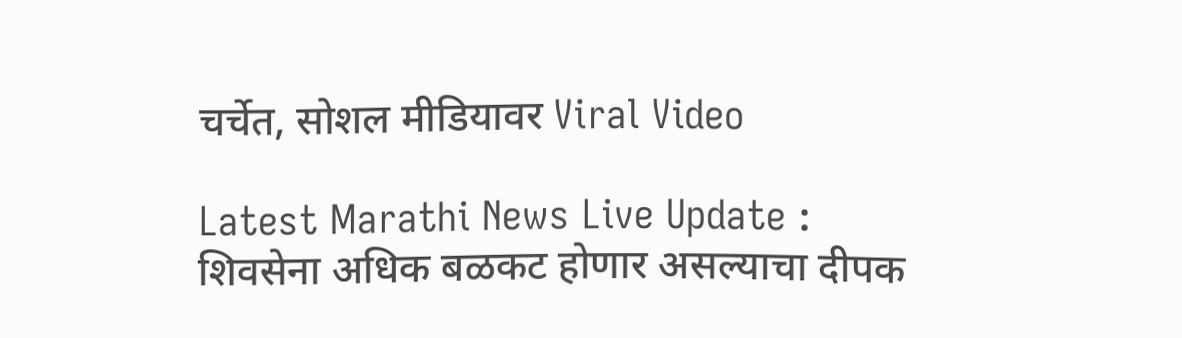चर्चेत, सोशल मीडियावर Viral Video

Latest Marathi News Live Update : शिवसेना अधिक बळकट होणार असल्याचा दीपक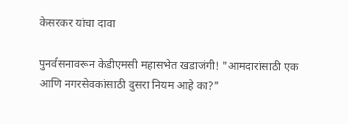केसरकर यांचा दावा

पुनर्वसनावरून केडीएमसी महासभेत खडाजंगी! "आमदारांसाठी एक आणि नगरसेवकांसाठी दुसरा नियम आहे का?"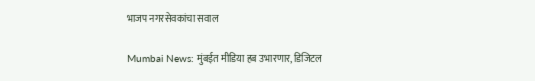भाजप नगरसेवकांचा सवाल

Mumbai News: मुंबईत मीडिया हब उभारणार, डिजिटल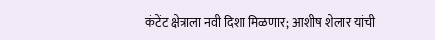कंटेंट क्षेत्राला नवी दिशा मिळणार; आशीष शेलार यांची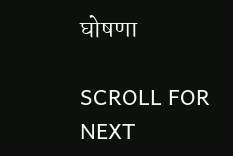घोषणा

SCROLL FOR NEXT